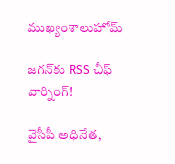ముఖ్యంశాలుహోమ్

జగన్‌కు RSS చీఫ్‌ వార్నింగ్!

వైసీపీ అధినేత,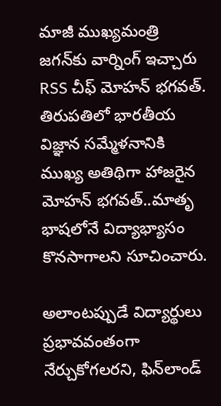మాజీ ముఖ్యమంత్రి జగన్‌కు వార్నింగ్ ఇచ్చారు RSS చీఫ్‌ మోహన్‌ భగవత్‌. తిరుపతిలో భారతీయ విజ్ఞాన సమ్మేళనానికి ముఖ్య అతిథిగా హాజరైన మోహన్‌ భగవత్‌..మాతృ భాషలోనే విద్యాభ్యాసం కొనసాగాలని సూచించారు.

అలాంటప్పుడే విద్యార్థులు ప్రభావవంతంగా నేర్చుకోగలరని, ఫిన్‌లాండ్‌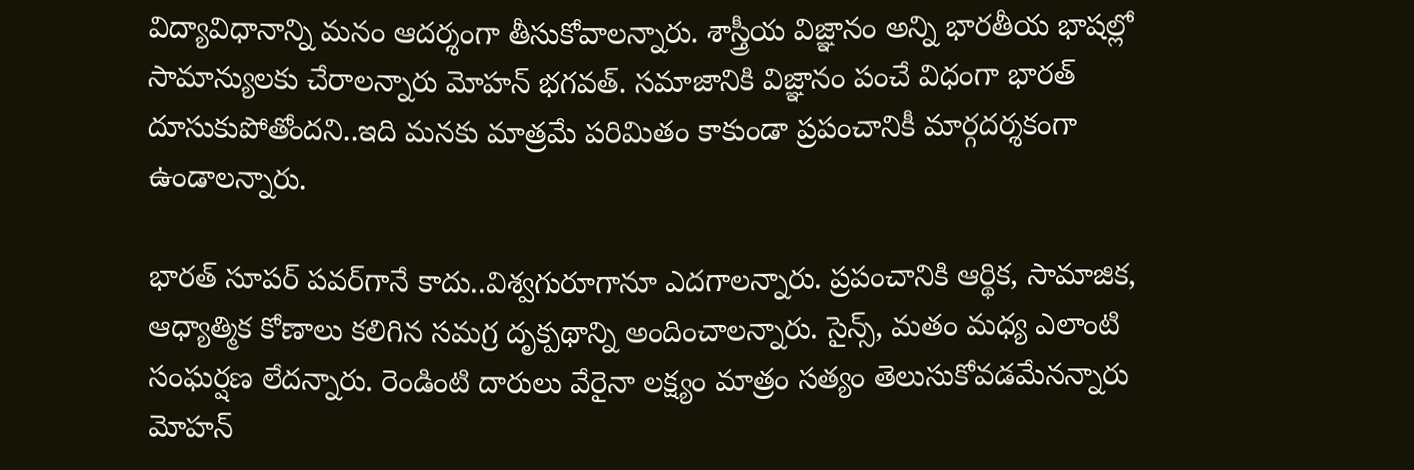విద్యావిధానాన్ని మనం ఆదర్శంగా తీసుకోవాలన్నారు. శాస్త్రీయ విజ్ఞానం అన్ని భారతీయ భాషల్లో సామాన్యులకు చేరాలన్నారు మోహన్ భగవత్‌. సమాజానికి విజ్ఞానం పంచే విధంగా భారత్‌ దూసుకుపోతోందని..ఇది మనకు మాత్రమే పరిమితం కాకుండా ప్రపంచానికీ మార్గదర్శకంగా ఉండాలన్నారు.

భారత్‌ సూపర్‌ పవర్‌గానే కాదు..విశ్వగురూగానూ ఎదగాలన్నారు. ప్రపంచానికి ఆర్థిక, సామాజిక, ఆధ్యాత్మిక కోణాలు కలిగిన సమగ్ర దృక్పథాన్ని అందించాలన్నారు. సైన్స్, మతం మధ్య ఎలాంటి సంఘర్షణ లేదన్నారు. రెండింటి దారులు వేరైనా లక్ష్యం మాత్రం సత్యం తెలుసుకోవడమేనన్నారు మోహన్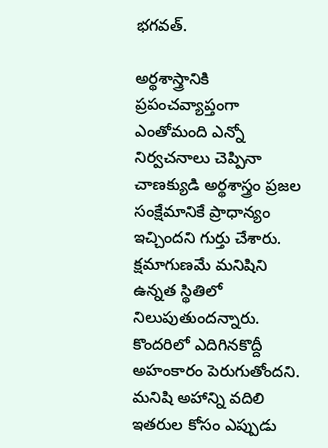భగవత్‌.

అర్థశాస్త్రానికి ప్రపంచవ్యాప్తంగా ఎంతోమంది ఎన్నో నిర్వచనాలు చెప్పినా చాణక్యుడి అర్థశాస్త్రం ప్రజల సంక్షేమానికే ప్రాధాన్యం ఇచ్చిందని గుర్తు చేశారు. క్షమాగుణమే మనిషిని ఉన్నత స్థితిలో నిలుపుతుందన్నారు. కొందరిలో ఎదిగినకొద్దీ అహంకారం పెరుగుతోందని. మనిషి అహాన్ని వదిలి ఇతరుల కోసం ఎప్పుడు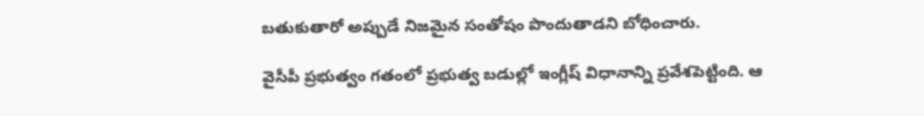బతుకుతారో అప్పుడే నిజమైన సంతోషం పొందుతాడని బోధించారు.

వైసీపీ ప్రభుత్వం గతంలో ప్రభుత్వ బడుల్లో ఇంగ్లీష్ విధానాన్ని ప్రవేశపెట్టింది. ఆ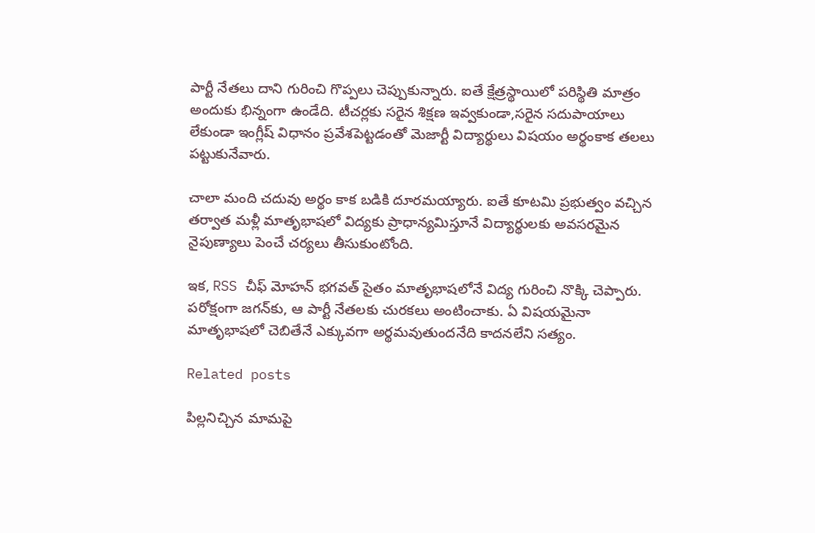పార్టీ నేతలు దాని గురించి గొప్పలు చెప్పుకున్నారు. ఐతే క్షేత్రస్థాయిలో పరిస్థితి మాత్రం అందుకు భిన్నంగా ఉండేది. టీచర్లకు సరైన శిక్షణ ఇవ్వకుండా,సరైన సదుపాయాలు లేకుండా ఇంగ్లీష్ విధానం ప్రవేశపెట్టడంతో మెజార్టీ విద్యార్థులు విషయం అర్థంకాక తలలు పట్టుకునేవారు.

చాలా మంది చదువు అర్థం కాక బడికి దూరమయ్యారు. ఐతే కూటమి ప్రభుత్వం వచ్చిన తర్వాత మళ్లీ మాతృభాషలో విద్యకు ప్రాధాన్యమిస్తూనే విద్యార్థులకు అవసరమైన నైపుణ్యాలు పెంచే చర్యలు తీసుకుంటోంది.

ఇక, RSS చీఫ్ మోహన్ భగవత్‌ సైతం మాతృభాషలోనే విద్య గురించి నొక్కి చెప్పారు. పరోక్షంగా జగన్‌కు, ఆ పార్టీ నేతలకు చురకలు అంటించాకు. ఏ విషయమైనా మాతృభాషలో చెబితేనే ఎక్కువగా అర్థమవుతుందనేది కాదనలేని సత్యం.

Related posts

పిల్లనిచ్చిన మామపై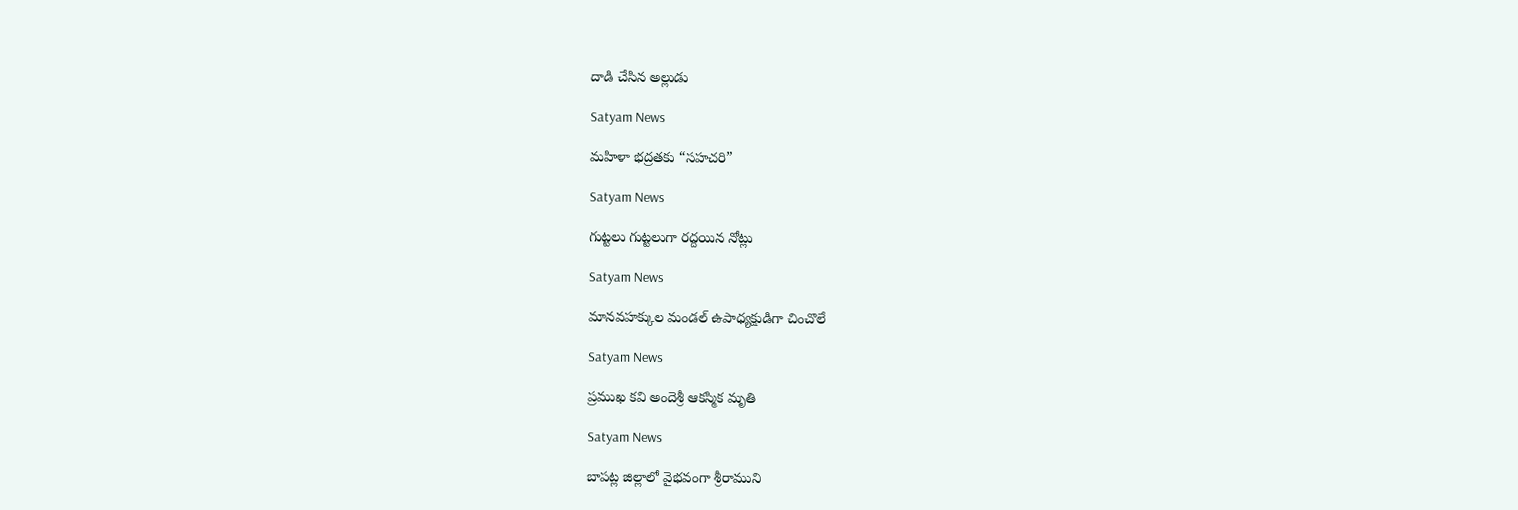దాడి చేసిన అల్లుడు

Satyam News

మహిళా భద్రతకు “సహచరి”

Satyam News

గుట్టలు గుట్టలుగా రద్దయిన నోట్లు

Satyam News

మానవహక్కుల మండల్ ఉపాధ్యక్షుడిగా చించొలే

Satyam News

ప్రముఖ కవి అందెశ్రీ ఆకస్మిక మృతి

Satyam News

బాపట్ల జిల్లాలో వైభవంగా శ్రీరాముని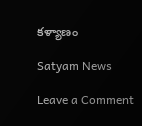కళ్యాణం

Satyam News

Leave a Comment